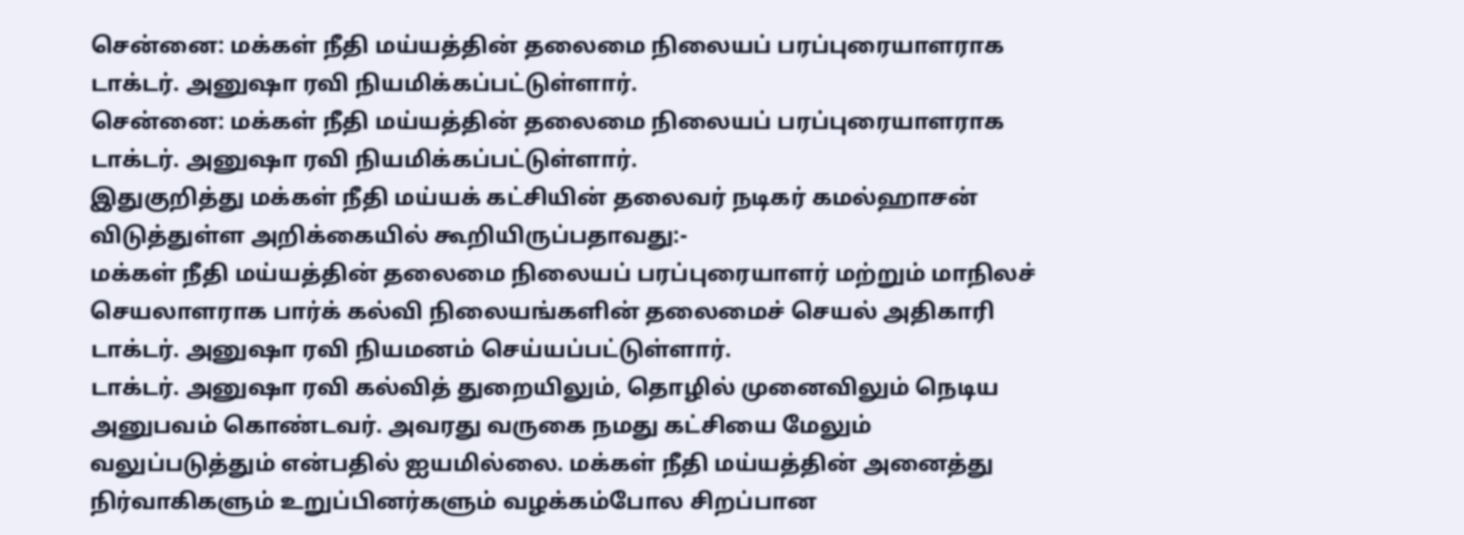சென்னை: மக்கள் நீதி மய்யத்தின் தலைமை நிலையப் பரப்புரையாளராக டாக்டர். அனுஷா ரவி நியமிக்கப்பட்டுள்ளார்.
சென்னை: மக்கள் நீதி மய்யத்தின் தலைமை நிலையப் பரப்புரையாளராக டாக்டர். அனுஷா ரவி நியமிக்கப்பட்டுள்ளார்.
இதுகுறித்து மக்கள் நீதி மய்யக் கட்சியின் தலைவர் நடிகர் கமல்ஹாசன் விடுத்துள்ள அறிக்கையில் கூறியிருப்பதாவது:-
மக்கள் நீதி மய்யத்தின் தலைமை நிலையப் பரப்புரையாளர் மற்றும் மாநிலச் செயலாளராக பார்க் கல்வி நிலையங்களின் தலைமைச் செயல் அதிகாரி டாக்டர். அனுஷா ரவி நியமனம் செய்யப்பட்டுள்ளார்.
டாக்டர். அனுஷா ரவி கல்வித் துறையிலும், தொழில் முனைவிலும் நெடிய அனுபவம் கொண்டவர். அவரது வருகை நமது கட்சியை மேலும் வலுப்படுத்தும் என்பதில் ஐயமில்லை. மக்கள் நீதி மய்யத்தின் அனைத்து நிர்வாகிகளும் உறுப்பினர்களும் வழக்கம்போல சிறப்பான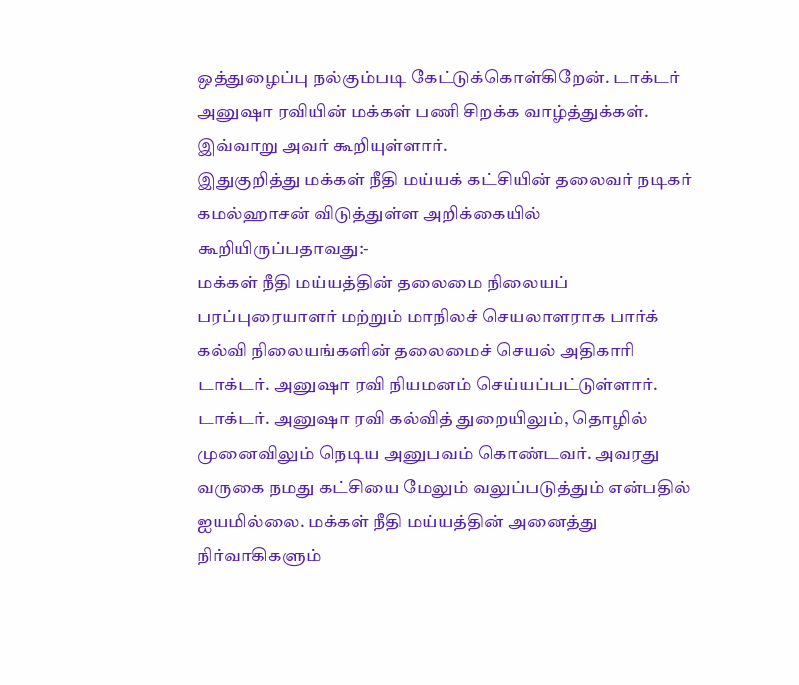ஒத்துழைப்பு நல்கும்படி கேட்டுக்கொள்கிறேன். டாக்டர் அனுஷா ரவியின் மக்கள் பணி சிறக்க வாழ்த்துக்கள். இவ்வாறு அவர் கூறியுள்ளார்.
இதுகுறித்து மக்கள் நீதி மய்யக் கட்சியின் தலைவர் நடிகர் கமல்ஹாசன் விடுத்துள்ள அறிக்கையில் கூறியிருப்பதாவது:-
மக்கள் நீதி மய்யத்தின் தலைமை நிலையப் பரப்புரையாளர் மற்றும் மாநிலச் செயலாளராக பார்க் கல்வி நிலையங்களின் தலைமைச் செயல் அதிகாரி டாக்டர். அனுஷா ரவி நியமனம் செய்யப்பட்டுள்ளார்.
டாக்டர். அனுஷா ரவி கல்வித் துறையிலும், தொழில் முனைவிலும் நெடிய அனுபவம் கொண்டவர். அவரது வருகை நமது கட்சியை மேலும் வலுப்படுத்தும் என்பதில் ஐயமில்லை. மக்கள் நீதி மய்யத்தின் அனைத்து நிர்வாகிகளும்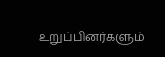உறுப்பினர்களும்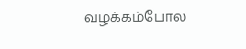வழக்கம்போல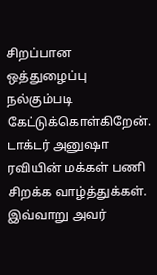சிறப்பான ஒத்துழைப்பு நல்கும்படி கேட்டுக்கொள்கிறேன். டாக்டர் அனுஷா ரவியின் மக்கள் பணி சிறக்க வாழ்த்துக்கள். இவ்வாறு அவர்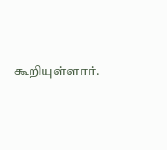கூறியுள்ளார்.